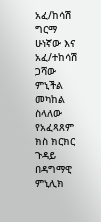አፈ/ከሳሽ ግርማ ሁነኛው እና አፈ/ተከሳሽ ጋሻው ምኒችል መካከል ስላለው የአፈጻጸም ክስ ክርክር ጉዳይ በዳግማዊ ምኒሊክ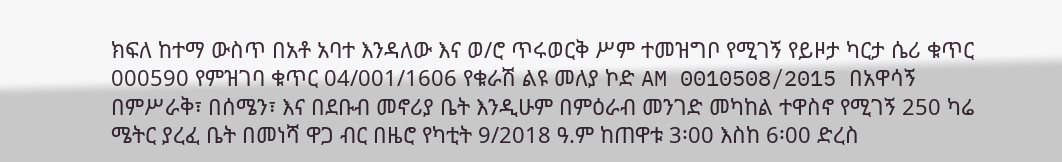ክፍለ ከተማ ውስጥ በአቶ አባተ እንዳለው እና ወ/ሮ ጥሩወርቅ ሥም ተመዝግቦ የሚገኝ የይዞታ ካርታ ሴሪ ቁጥር 000590 የምዝገባ ቁጥር 04/001/1606 የቁራሽ ልዩ መለያ ኮድ AM 0010508/2015 በአዋሳኝ በምሥራቅ፣ በሰሜን፣ እና በደቡብ መኖሪያ ቤት እንዲሁም በምዕራብ መንገድ መካከል ተዋስኖ የሚገኝ 250 ካሬ ሜትር ያረፈ ቤት በመነሻ ዋጋ ብር በዜሮ የካቲት 9/2018 ዓ.ም ከጠዋቱ 3፡00 እስከ 6፡00 ድረስ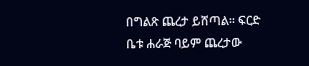በግልጽ ጨረታ ይሸጣል፡፡ ፍርድ ቤቱ ሐራጅ ባይም ጨረታው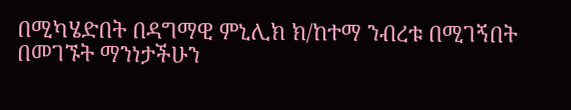በሚካሄድበት በዳግማዊ ምኒሊክ ክ/ከተማ ንብረቱ በሚገኝበት በመገኙት ማንነታችሁን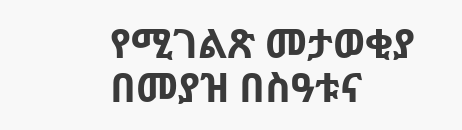የሚገልጽ መታወቂያ በመያዝ በስዓቱና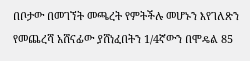በቦታው በመገኘት መጫረት የምትችሉ መሆኑን እየገለጽን የመጨረሻ አሸናፊው ያሸነፈበትን 1/4ኛውን በሞዴል 85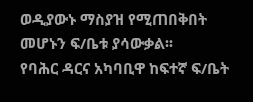ወዲያውኑ ማስያዝ የሚጠበቅበት መሆኑን ፍ/ቤቱ ያሳውቃል፡፡
የባሕር ዳርና አካባቢዋ ከፍተኛ ፍ/ቤት